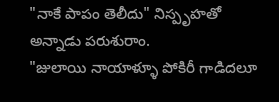"నాకే పాపం తెలీదు" నిస్పృహతో అన్నాడు పరుశురాం.
"జులాయి నాయాళ్ళూ పోకిరీ గాడిదలూ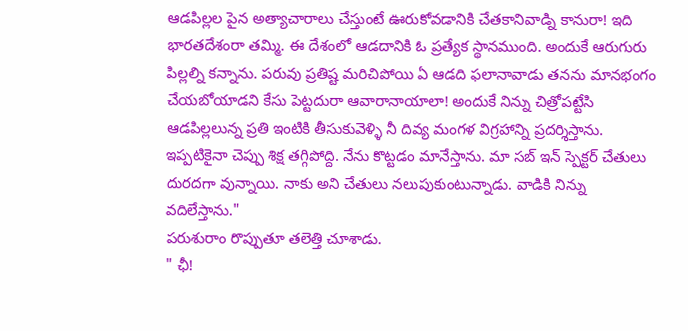ఆడపిల్లల పైన అత్యాచారాలు చేస్తుంటే ఊరుకోవడానికి చేతకానివాడ్ని కానురా! ఇది భారతదేశంరా తమ్మి. ఈ దేశంలో ఆడదానికి ఓ ప్రత్యేక స్థానముంది. అందుకే ఆరుగురు పిల్లల్ని కన్నాను. పరువు ప్రతిష్ట మరిచిపోయి ఏ ఆడది ఫలానావాడు తనను మానభంగం చేయబోయాడని కేసు పెట్టదురా ఆవారానాయాలా! అందుకే నిన్ను చిత్రోపట్టేసి ఆడపిల్లలున్న ప్రతి ఇంటికి తీసుకువెళ్ళి నీ దివ్య మంగళ విగ్రహాన్ని ప్రదర్శిస్తాను. ఇప్పటికైనా చెప్పు శిక్ష తగ్గిపోద్ది. నేను కొట్టడం మానేస్తాను. మా సబ్ ఇన్ స్పెక్టర్ చేతులు దురదగా వున్నాయి. నాకు అని చేతులు నలుపుకుంటున్నాడు. వాడికి నిన్ను వదిలేస్తాను."
పరుశురాం రొప్పుతూ తలెత్తి చూశాడు.
" ఛీ!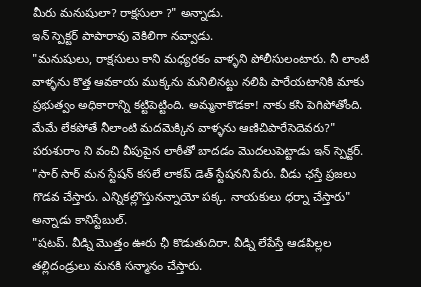మీరు మనుషులా? రాక్షసులా ?" అన్నాడు.
ఇన్ స్పెక్టర్ పాపారావు వెకిలిగా నవ్వాడు.
"మనుషులు, రాక్షసులు కాని మధ్యరకం వాళ్ళని పోలీసులంటారు. నీ లాంటి వాళ్ళను కొత్త ఆవకాయ ముక్కను మనిలినట్టు నలిపి పారేయటానికి మాకు ప్రభుత్వం అధికారాన్ని కట్టిపెట్టింది. అమ్మనాకొడకా! నాకు కసి పెగిపోతోంది. మేమే లేకపోతే నీలాంటి మదమెక్కిన వాళ్ళను ఆణిచిపారేసెదెవరు?"
పరుశురాం ని వంచి వీపుపైన లాఠీతో బాదడం మొదలుపెట్టాడు ఇన్ స్పెక్టర్.
"సార్ సార్ మన స్టేషన్ కసలే లాకప్ డెత్ స్టేషనని పేరు. వీడు ఛస్తే ప్రజలు గొడవ చేస్తారు. ఎన్నికల్లొస్తునన్నాయో పక్క. నాయకులు ధర్నా చేస్తారు" అన్నాడు కానిస్టేబుల్.
"షటప్. వీడ్ని మొత్తం ఊరు ఛీ కొడుతుదిరా. వీడ్ని లేపేస్తే ఆడపిల్లల తల్లిదండ్రులు మనకి సన్మానం చేస్తారు.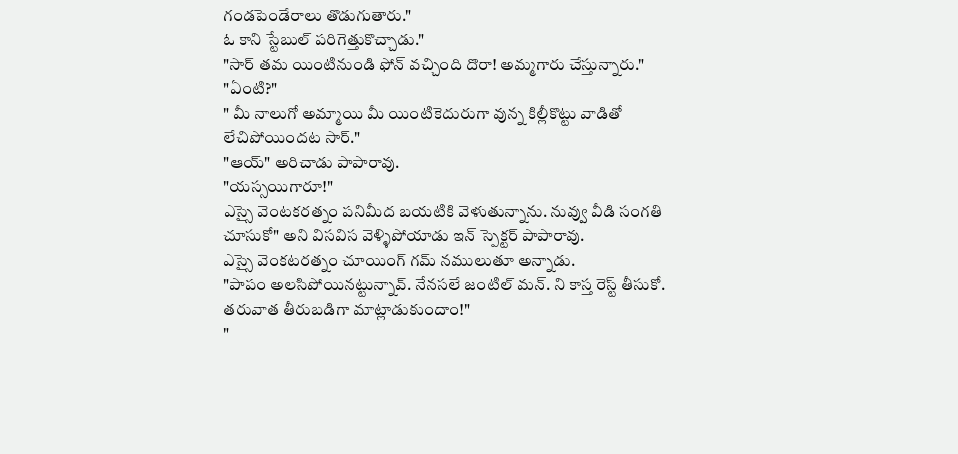గండపెండేరాలు తొడుగుతారు."
ఓ కాని స్టేబుల్ పరిగెత్తుకొచ్చాడు."
"సార్ తమ యింటినుండి ఫోన్ వచ్చింది దొరా! అమ్మగారు చేస్తున్నారు."
"ఏంటి?"
" మీ నాలుగో అమ్మాయి మీ యింటికెదురుగా వున్న కిల్లీకొట్టు వాడితో లేచిపోయిందట సార్."
"ఆయ్" అరిచాడు పాపారావు.
"యస్సయిగారూ!"
ఎస్సై వెంటకరత్నం పనిమీద బయటికి వెళుతున్నాను. నువ్వు వీడి సంగతి చూసుకో" అని విసవిస వెళ్ళిపోయాడు ఇన్ స్పెక్టర్ పాపారావు.
ఎస్సై వెంకటరత్నం చూయింగ్ గమ్ నములుతూ అన్నాడు.
"పాపం అలసిపోయినట్టున్నావ్. నేనసలే జంటిల్ మన్. ని కాస్త రెస్ట్ తీసుకో. తరువాత తీరుబడిగా మాట్లాడుకుందాం!"
"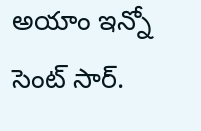అయాం ఇన్నో సెంట్ సార్.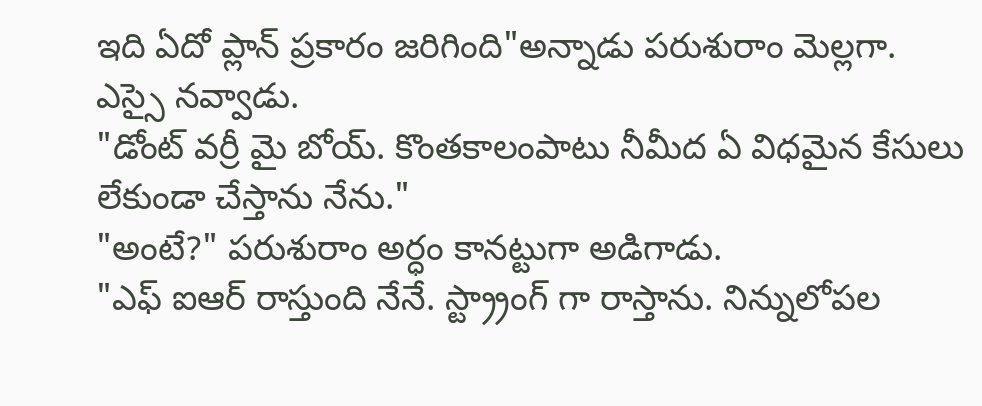ఇది ఏదో ప్లాన్ ప్రకారం జరిగింది"అన్నాడు పరుశురాం మెల్లగా.
ఎస్సై నవ్వాడు.
"డోంట్ వర్రీ మై బోయ్. కొంతకాలంపాటు నీమీద ఏ విధమైన కేసులు లేకుండా చేస్తాను నేను."
"అంటే?" పరుశురాం అర్ధం కానట్టుగా అడిగాడు.
"ఎఫ్ ఐఆర్ రాస్తుంది నేనే. స్ట్ర్రాంగ్ గా రాస్తాను. నిన్నులోపల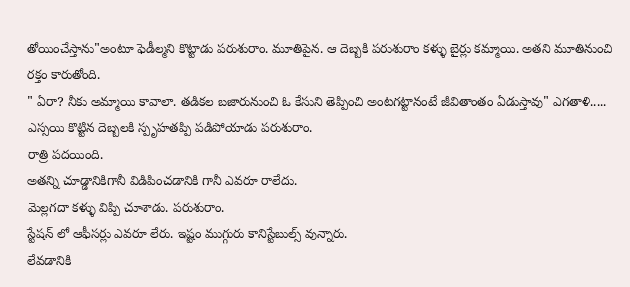తోయించేస్తాను"అంటూ ఫెడీల్మని కొట్టాడు పరుశురాం. మూతిపైన. ఆ దెబ్బకి పరుశురాం కళ్ళు బైర్లు కమ్మాయి. అతని మూతినుంచి రక్తం కారుతోంది.
" ఏరా? నీకు అమ్మాయి కావాలా. తడికల బజారునుంచి ఓ కేసుని తెప్పించి అంటగట్టానంటే జీవితాంతం ఏడుస్తావు" ఎగతాళి.....
ఎస్సయి కొట్టిన దెబ్బలకి స్పృహతప్పి పడిపోయాడు పరుశురాం.
రాత్రి పదయింది.
అతన్ని చూడ్డానికిగానీ విడిపించడానికి గానీ ఎవరూ రాలేదు.
మెల్లగదా కళ్ళు విప్పి చూశాడు. పరుశురాం.
స్టేషన్ లో ఆఫీసర్లు ఎవరూ లేరు. ఇష్టం ముగ్గురు కానిస్టేబుల్స్ వున్నారు.
లేవడానికి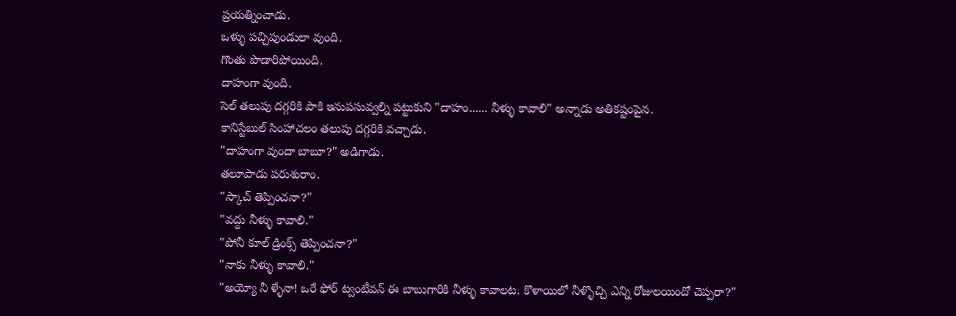ప్రయత్నించాడు.
ఒళ్ళు పచ్చిపుండులా వుంది.
గొంతు పొడారిపోయింది.
దాహంగా వుంది.
సెల్ తలుపు దగ్గరికి పాకి ఇనుపసువ్వల్ని పట్టుకుని "దాహం...... నీళ్ళు కావాలి" అన్నాడు అతికష్టంపైన.
కానిస్టేబుల్ సింహాచలం తలుపు దగ్గరికి వచ్చాడు.
"దాహంగా వుందా బాబూ?" అడిగాడు.
తలూపాడు పరుశురాం.
"స్కాచ్ తెప్పించనా?"
"వద్దు నీళ్ళు కావాలి."
"పోనీ కూల్ డ్రింక్స్ తెప్పించనా?"
"నాకు నీళ్ళు కావాలి."
"అయ్యో నీ ళ్ళేనా! ఒరే ఫోర్ ట్వంటీవన్ ఈ బాబుగారికి నీళ్ళు కావాలట. కొళాయిలో నీళ్ళొచ్చి ఎన్ని రోజులయిందో చెప్పరా?"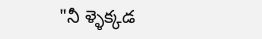"నీ ళ్ళెక్కడ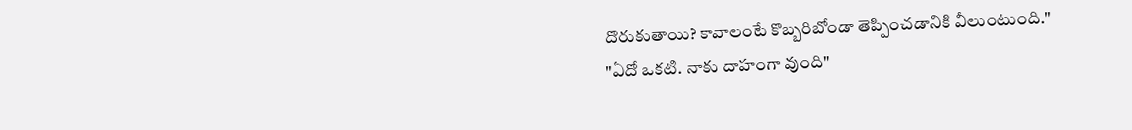దొరుకుతాయి? కావాలంటే కొబ్బరిబోండా తెప్పించడానికి వీలుంటుంది."
"ఏదో ఒకటి. నాకు దాహంగా వుంది"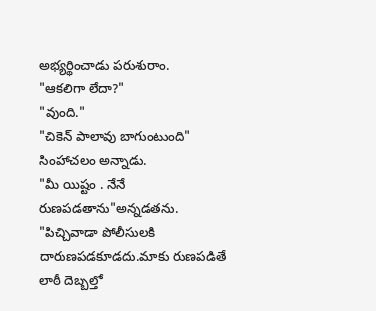అభ్యర్థించాడు పరుశురాం.
"ఆకలిగా లేదా?"
"వుంది."
"చికెన్ పాలావు బాగుంటుంది" సింహాచలం అన్నాడు.
"మీ యిష్టం . నేనే రుణపడతాను"అన్నడతను.
"పిచ్చివాడా పోలీసులకి దారుణపడకూడదు.మాకు రుణపడితే లాఠీ దెబ్బల్తో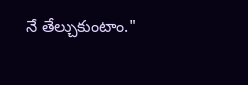నే తేల్చుకుంటాం."